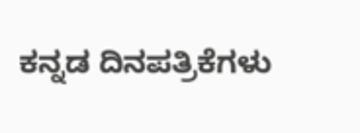ಕನ್ನಡ ದಿನಪತ್ರಿಕೆಗಳು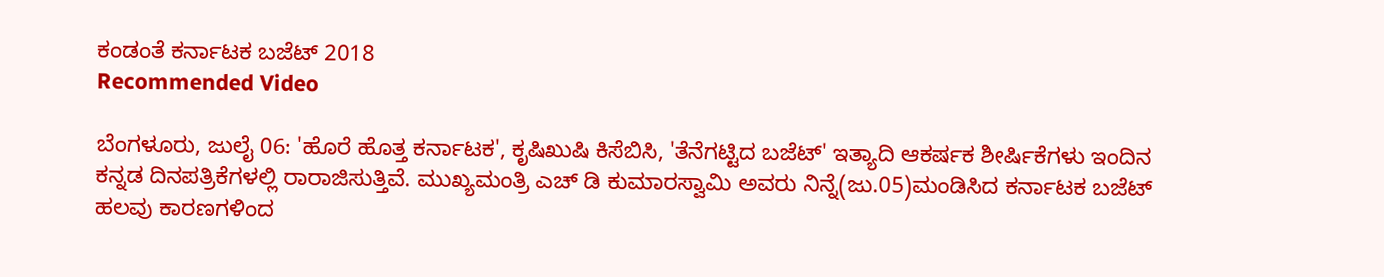ಕಂಡಂತೆ ಕರ್ನಾಟಕ ಬಜೆಟ್ 2018
Recommended Video

ಬೆಂಗಳೂರು, ಜುಲೈ 06: 'ಹೊರೆ ಹೊತ್ತ ಕರ್ನಾಟಕ', ಕೃಷಿಖುಷಿ ಕಿಸೆಬಿಸಿ, 'ತೆನೆಗಟ್ಟಿದ ಬಜೆಟ್' ಇತ್ಯಾದಿ ಆಕರ್ಷಕ ಶೀರ್ಷಿಕೆಗಳು ಇಂದಿನ ಕನ್ನಡ ದಿನಪತ್ರಿಕೆಗಳಲ್ಲಿ ರಾರಾಜಿಸುತ್ತಿವೆ. ಮುಖ್ಯಮಂತ್ರಿ ಎಚ್ ಡಿ ಕುಮಾರಸ್ವಾಮಿ ಅವರು ನಿನ್ನೆ(ಜು.05)ಮಂಡಿಸಿದ ಕರ್ನಾಟಕ ಬಜೆಟ್ ಹಲವು ಕಾರಣಗಳಿಂದ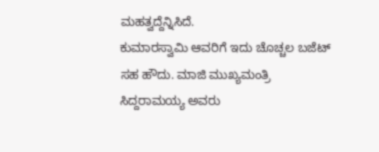ಮಹತ್ವದ್ದೆನ್ನಿಸಿದೆ.
ಕುಮಾರಸ್ವಾಮಿ ಆವರಿಗೆ ಇದು ಚೊಚ್ಚಲ ಬಜೆಟ್ ಸಹ ಹೌದು. ಮಾಜಿ ಮುಖ್ಯಮಂತ್ರಿ ಸಿದ್ದರಾಮಯ್ಯ ಅವರು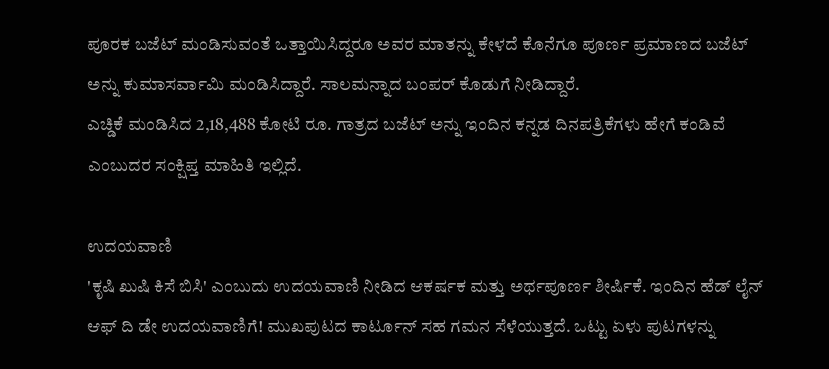ಪೂರಕ ಬಜೆಟ್ ಮಂಡಿಸುವಂತೆ ಒತ್ತಾಯಿಸಿದ್ದರೂ ಅವರ ಮಾತನ್ನು ಕೇಳದೆ ಕೊನೆಗೂ ಪೂರ್ಣ ಪ್ರಮಾಣದ ಬಜೆಟ್ ಅನ್ನು ಕುಮಾಸರ್ವಾಮಿ ಮಂಡಿಸಿದ್ದಾರೆ. ಸಾಲಮನ್ನಾದ ಬಂಪರ್ ಕೊಡುಗೆ ನೀಡಿದ್ದಾರೆ.
ಎಚ್ಡಿಕೆ ಮಂಡಿಸಿದ 2,18,488 ಕೋಟಿ ರೂ. ಗಾತ್ರದ ಬಜೆಟ್ ಅನ್ನು ಇಂದಿನ ಕನ್ನಡ ದಿನಪತ್ರಿಕೆಗಳು ಹೇಗೆ ಕಂಡಿವೆ ಎಂಬುದರ ಸಂಕ್ಷಿಪ್ತ ಮಾಹಿತಿ ಇಲ್ಲಿದೆ.

ಉದಯವಾಣಿ
'ಕೃಷಿ ಖುಷಿ ಕಿಸೆ ಬಿಸಿ' ಎಂಬುದು ಉದಯವಾಣಿ ನೀಡಿದ ಆಕರ್ಷಕ ಮತ್ತು ಅರ್ಥಪೂರ್ಣ ಶೀರ್ಷಿಕೆ. ಇಂದಿನ ಹೆಡ್ ಲೈನ್ ಆಫ್ ದಿ ಡೇ ಉದಯವಾಣಿಗೆ! ಮುಖಪುಟದ ಕಾರ್ಟೂನ್ ಸಹ ಗಮನ ಸೆಳೆಯುತ್ತದೆ. ಒಟ್ಟು ಏಳು ಪುಟಗಳನ್ನು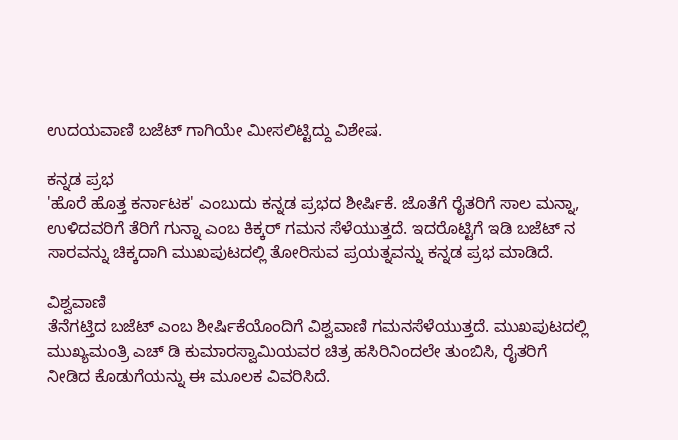ಉದಯವಾಣಿ ಬಜೆಟ್ ಗಾಗಿಯೇ ಮೀಸಲಿಟ್ಟಿದ್ದು ವಿಶೇಷ.

ಕನ್ನಡ ಪ್ರಭ
'ಹೊರೆ ಹೊತ್ತ ಕರ್ನಾಟಕ' ಎಂಬುದು ಕನ್ನಡ ಪ್ರಭದ ಶೀರ್ಷಿಕೆ. ಜೊತೆಗೆ ರೈತರಿಗೆ ಸಾಲ ಮನ್ನಾ, ಉಳಿದವರಿಗೆ ತೆರಿಗೆ ಗುನ್ನಾ ಎಂಬ ಕಿಕ್ಕರ್ ಗಮನ ಸೆಳೆಯುತ್ತದೆ. ಇದರೊಟ್ಟಿಗೆ ಇಡಿ ಬಜೆಟ್ ನ ಸಾರವನ್ನು ಚಿಕ್ಕದಾಗಿ ಮುಖಪುಟದಲ್ಲಿ ತೋರಿಸುವ ಪ್ರಯತ್ನವನ್ನು ಕನ್ನಡ ಪ್ರಭ ಮಾಡಿದೆ.

ವಿಶ್ವವಾಣಿ
ತೆನೆಗಟ್ತಿದ ಬಜೆಟ್ ಎಂಬ ಶೀರ್ಷಿಕೆಯೊಂದಿಗೆ ವಿಶ್ವವಾಣಿ ಗಮನಸೆಳೆಯುತ್ತದೆ. ಮುಖಪುಟದಲ್ಲಿ ಮುಖ್ಯಮಂತ್ರಿ ಎಚ್ ಡಿ ಕುಮಾರಸ್ವಾಮಿಯವರ ಚಿತ್ರ ಹಸಿರಿನಿಂದಲೇ ತುಂಬಿಸಿ, ರೈತರಿಗೆ ನೀಡಿದ ಕೊಡುಗೆಯನ್ನು ಈ ಮೂಲಕ ವಿವರಿಸಿದೆ.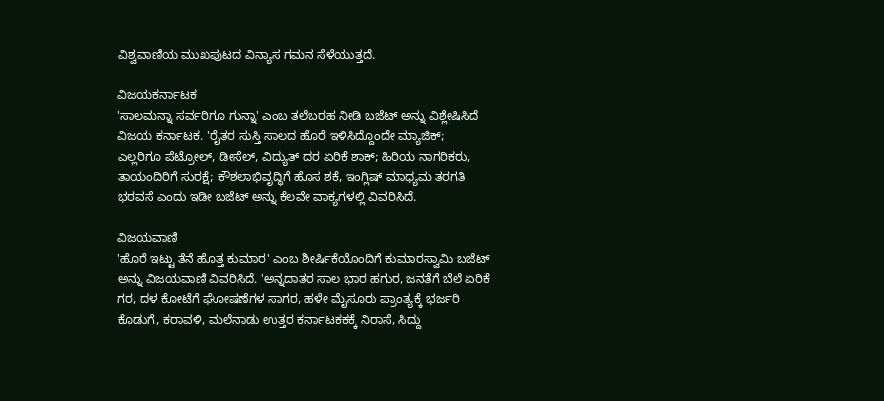ವಿಶ್ವವಾಣಿಯ ಮುಖಪುಟದ ವಿನ್ಯಾಸ ಗಮನ ಸೆಳೆಯುತ್ತದೆ.

ವಿಜಯಕರ್ನಾಟಕ
'ಸಾಲಮನ್ನಾ ಸರ್ವರಿಗೂ ಗುನ್ನಾ' ಎಂಬ ತಲೆಬರಹ ನೀಡಿ ಬಜೆಟ್ ಅನ್ನು ವಿಶ್ಲೇಷಿಸಿದೆ ವಿಜಯ ಕರ್ನಾಟಕ. 'ರೈತರ ಸುಸ್ತಿ ಸಾಲದ ಹೊರೆ ಇಳಿಸಿದ್ದೊಂದೇ ಮ್ಯಾಜಿಕ್; ಎಲ್ಲರಿಗೂ ಪೆಟ್ರೋಲ್, ಡೀಸೆಲ್, ವಿದ್ಯುತ್ ದರ ಏರಿಕೆ ಶಾಕ್; ಹಿರಿಯ ನಾಗರಿಕರು, ತಾಯಂದಿರಿಗೆ ಸುರಕ್ಷೆ; ಕೌಶಲಾಭಿವೃದ್ಧಿಗೆ ಹೊಸ ಶಕೆ, ಇಂಗ್ಲಿಷ್ ಮಾಧ್ಯಮ ತರಗತಿ ಭರವಸೆ ಎಂದು ಇಡೀ ಬಜೆಟ್ ಅನ್ನು ಕೆಲವೇ ವಾಕ್ಯಗಳಲ್ಲಿ ವಿವರಿಸಿದೆ.

ವಿಜಯವಾಣಿ
'ಹೊರೆ ಇಟ್ಟು ತೆನೆ ಹೊತ್ತ ಕುಮಾರ' ಎಂಬ ಶೀರ್ಷಿಕೆಯೊಂದಿಗೆ ಕುಮಾರಸ್ವಾಮಿ ಬಜೆಟ್ ಅನ್ನು ವಿಜಯವಾಣಿ ವಿವರಿಸಿದೆ. 'ಅನ್ನದಾತರ ಸಾಲ ಭಾರ ಹಗುರ, ಜನತೆಗೆ ಬೆಲೆ ಏರಿಕೆ ಗರ, ದಳ ಕೋಟೆಗೆ ಘೋಷಣೆಗಳ ಸಾಗರ, ಹಳೇ ಮೈಸೂರು ಪ್ರಾಂತ್ಯಕ್ಕೆ ಭರ್ಜರಿ ಕೊಡುಗೆ, ಕರಾವಳಿ, ಮಲೆನಾಡು ಉತ್ತರ ಕರ್ನಾಟಕಕಕ್ಕೆ ನಿರಾಸೆ, ಸಿದ್ದು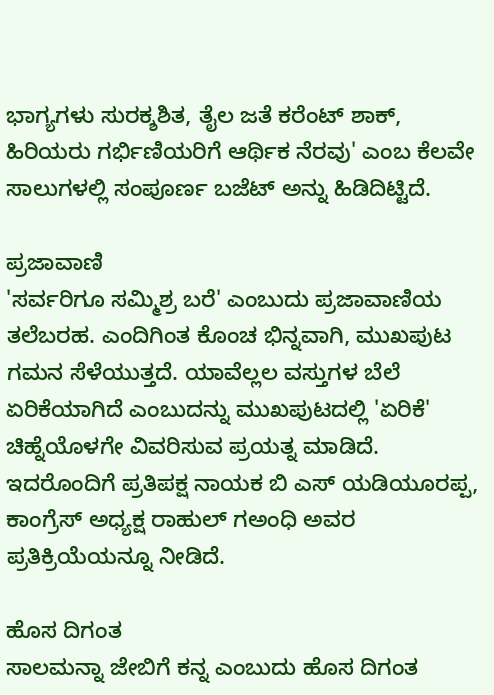ಭಾಗ್ಯಗಳು ಸುರಕ್ಶಶಿತ, ತೈಲ ಜತೆ ಕರೆಂಟ್ ಶಾಕ್, ಹಿರಿಯರು ಗರ್ಭಿಣಿಯರಿಗೆ ಆರ್ಥಿಕ ನೆರವು' ಎಂಬ ಕೆಲವೇ ಸಾಲುಗಳಲ್ಲಿ ಸಂಪೂರ್ಣ ಬಜೆಟ್ ಅನ್ನು ಹಿಡಿದಿಟ್ಟಿದೆ.

ಪ್ರಜಾವಾಣಿ
'ಸರ್ವರಿಗೂ ಸಮ್ಮಿಶ್ರ ಬರೆ' ಎಂಬುದು ಪ್ರಜಾವಾಣಿಯ ತಲೆಬರಹ. ಎಂದಿಗಿಂತ ಕೊಂಚ ಭಿನ್ನವಾಗಿ, ಮುಖಪುಟ ಗಮನ ಸೆಳೆಯುತ್ತದೆ. ಯಾವೆಲ್ಲಲ ವಸ್ತುಗಳ ಬೆಲೆ ಏರಿಕೆಯಾಗಿದೆ ಎಂಬುದನ್ನು ಮುಖಪುಟದಲ್ಲಿ 'ಏರಿಕೆ' ಚಿಹ್ನೆಯೊಳಗೇ ವಿವರಿಸುವ ಪ್ರಯತ್ನ ಮಾಡಿದೆ. ಇದರೊಂದಿಗೆ ಪ್ರತಿಪಕ್ಷ ನಾಯಕ ಬಿ ಎಸ್ ಯಡಿಯೂರಪ್ಪ, ಕಾಂಗ್ರೆಸ್ ಅಧ್ಯಕ್ಷ ರಾಹುಲ್ ಗಅಂಧಿ ಅವರ ಪ್ರತಿಕ್ರಿಯೆಯನ್ನೂ ನೀಡಿದೆ.

ಹೊಸ ದಿಗಂತ
ಸಾಲಮನ್ನಾ ಜೇಬಿಗೆ ಕನ್ನ ಎಂಬುದು ಹೊಸ ದಿಗಂತ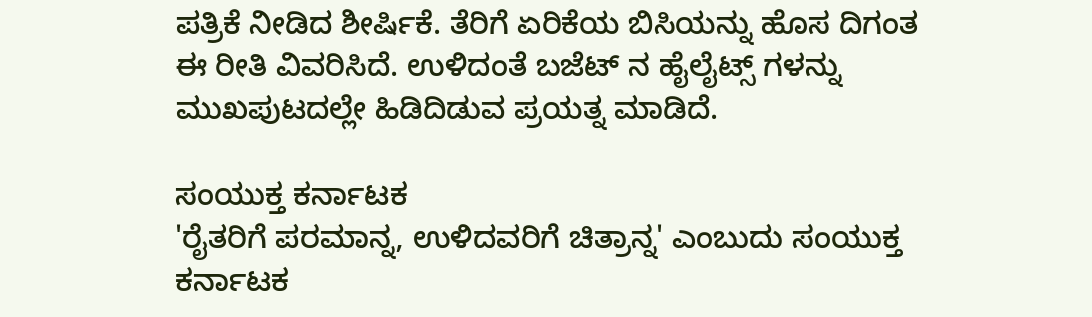ಪತ್ರಿಕೆ ನೀಡಿದ ಶೀರ್ಷಿಕೆ. ತೆರಿಗೆ ಏರಿಕೆಯ ಬಿಸಿಯನ್ನು ಹೊಸ ದಿಗಂತ ಈ ರೀತಿ ವಿವರಿಸಿದೆ. ಉಳಿದಂತೆ ಬಜೆಟ್ ನ ಹೈಲೈಟ್ಸ್ ಗಳನ್ನು ಮುಖಪುಟದಲ್ಲೇ ಹಿಡಿದಿಡುವ ಪ್ರಯತ್ನ ಮಾಡಿದೆ.

ಸಂಯುಕ್ತ ಕರ್ನಾಟಕ
'ರೈತರಿಗೆ ಪರಮಾನ್ನ, ಉಳಿದವರಿಗೆ ಚಿತ್ರಾನ್ನ' ಎಂಬುದು ಸಂಯುಕ್ತ ಕರ್ನಾಟಕ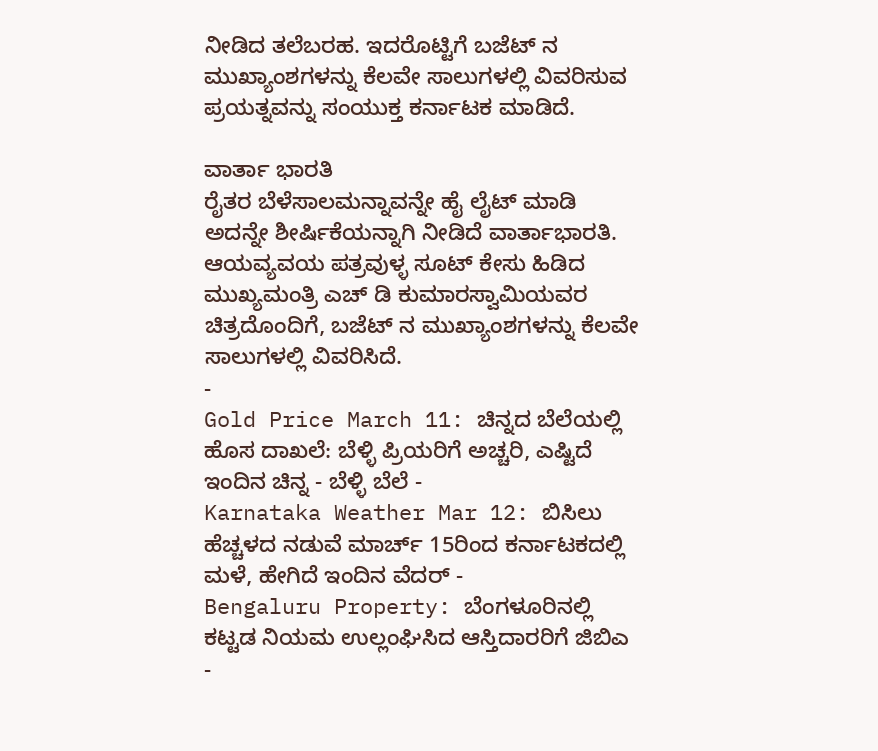ನೀಡಿದ ತಲೆಬರಹ. ಇದರೊಟ್ಟಿಗೆ ಬಜೆಟ್ ನ ಮುಖ್ಯಾಂಶಗಳನ್ನು ಕೆಲವೇ ಸಾಲುಗಳಲ್ಲಿ ವಿವರಿಸುವ ಪ್ರಯತ್ನವನ್ನು ಸಂಯುಕ್ತ ಕರ್ನಾಟಕ ಮಾಡಿದೆ.

ವಾರ್ತಾ ಭಾರತಿ
ರೈತರ ಬೆಳೆಸಾಲಮನ್ನಾವನ್ನೇ ಹೈ ಲೈಟ್ ಮಾಡಿ ಅದನ್ನೇ ಶೀರ್ಷಿಕೆಯನ್ನಾಗಿ ನೀಡಿದೆ ವಾರ್ತಾಭಾರತಿ. ಆಯವ್ಯವಯ ಪತ್ರವುಳ್ಳ ಸೂಟ್ ಕೇಸು ಹಿಡಿದ ಮುಖ್ಯಮಂತ್ರಿ ಎಚ್ ಡಿ ಕುಮಾರಸ್ವಾಮಿಯವರ ಚಿತ್ರದೊಂದಿಗೆ, ಬಜೆಟ್ ನ ಮುಖ್ಯಾಂಶಗಳನ್ನು ಕೆಲವೇ ಸಾಲುಗಳಲ್ಲಿ ವಿವರಿಸಿದೆ.
-
Gold Price March 11: ಚಿನ್ನದ ಬೆಲೆಯಲ್ಲಿ ಹೊಸ ದಾಖಲೆ: ಬೆಳ್ಳಿ ಪ್ರಿಯರಿಗೆ ಅಚ್ಚರಿ, ಎಷ್ಟಿದೆ ಇಂದಿನ ಚಿನ್ನ - ಬೆಳ್ಳಿ ಬೆಲೆ -
Karnataka Weather Mar 12: ಬಿಸಿಲು ಹೆಚ್ಚಳದ ನಡುವೆ ಮಾರ್ಚ್ 15ರಿಂದ ಕರ್ನಾಟಕದಲ್ಲಿ ಮಳೆ, ಹೇಗಿದೆ ಇಂದಿನ ವೆದರ್ -
Bengaluru Property: ಬೆಂಗಳೂರಿನಲ್ಲಿ ಕಟ್ಟಡ ನಿಯಮ ಉಲ್ಲಂಘಿಸಿದ ಆಸ್ತಿದಾರರಿಗೆ ಜಿಬಿಎ -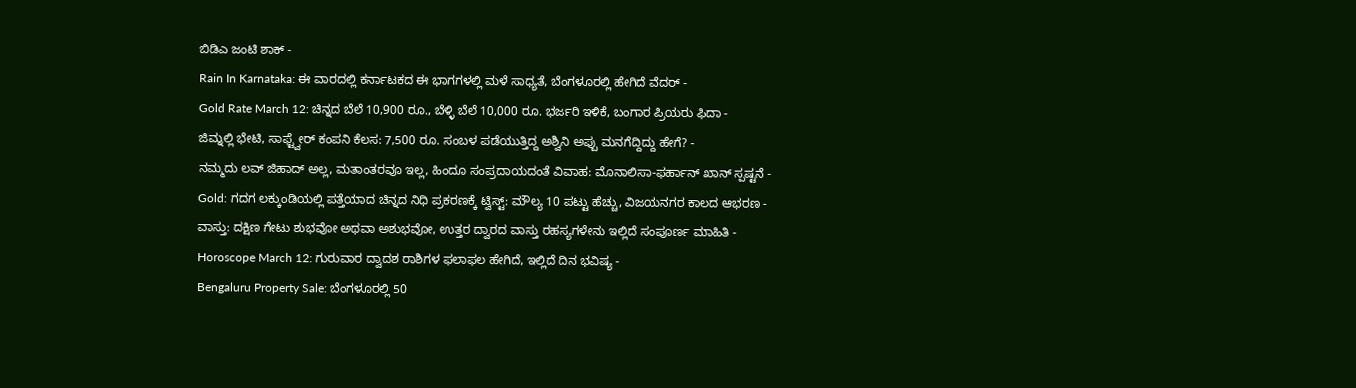ಬಿಡಿಎ ಜಂಟಿ ಶಾಕ್ -
Rain In Karnataka: ಈ ವಾರದಲ್ಲಿ ಕರ್ನಾಟಕದ ಈ ಭಾಗಗಳಲ್ಲಿ ಮಳೆ ಸಾಧ್ಯತೆ, ಬೆಂಗಳೂರಲ್ಲಿ ಹೇಗಿದೆ ವೆದರ್ -
Gold Rate March 12: ಚಿನ್ನದ ಬೆಲೆ 10,900 ರೂ., ಬೆಳ್ಳಿ ಬೆಲೆ 10,000 ರೂ. ಭರ್ಜರಿ ಇಳಿಕೆ, ಬಂಗಾರ ಪ್ರಿಯರು ಫಿದಾ -
ಜಿಮ್ನಲ್ಲಿ ಭೇಟಿ, ಸಾಫ್ಟ್ವೇರ್ ಕಂಪನಿ ಕೆಲಸ: 7,500 ರೂ. ಸಂಬಳ ಪಡೆಯುತ್ತಿದ್ದ ಅಶ್ವಿನಿ ಅಪ್ಪು ಮನಗೆದ್ದಿದ್ದು ಹೇಗೆ? -
ನಮ್ಮದು ಲವ್ ಜಿಹಾದ್ ಅಲ್ಲ, ಮತಾಂತರವೂ ಇಲ್ಲ, ಹಿಂದೂ ಸಂಪ್ರದಾಯದಂತೆ ವಿವಾಹ: ಮೊನಾಲಿಸಾ-ಫರ್ಹಾನ್ ಖಾನ್ ಸ್ಪಷ್ಟನೆ -
Gold: ಗದಗ ಲಕ್ಕುಂಡಿಯಲ್ಲಿ ಪತ್ತೆಯಾದ ಚಿನ್ನದ ನಿಧಿ ಪ್ರಕರಣಕ್ಕೆ ಟ್ವಿಸ್ಟ್: ಮೌಲ್ಯ 10 ಪಟ್ಟು ಹೆಚ್ಚು, ವಿಜಯನಗರ ಕಾಲದ ಆಭರಣ -
ವಾಸ್ತು: ದಕ್ಷಿಣ ಗೇಟು ಶುಭವೋ ಅಥವಾ ಅಶುಭವೋ, ಉತ್ತರ ದ್ವಾರದ ವಾಸ್ತು ರಹಸ್ಯಗಳೇನು ಇಲ್ಲಿದೆ ಸಂಪೂರ್ಣ ಮಾಹಿತಿ -
Horoscope March 12: ಗುರುವಾರ ದ್ವಾದಶ ರಾಶಿಗಳ ಫಲಾಫಲ ಹೇಗಿದೆ, ಇಲ್ಲಿದೆ ದಿನ ಭವಿಷ್ಯ -
Bengaluru Property Sale: ಬೆಂಗಳೂರಲ್ಲಿ 50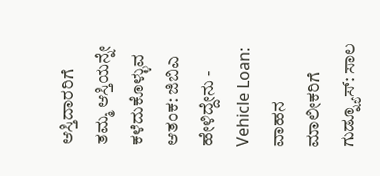ಆಸ್ತಿದಾರರಿಗೆ ತಮ್ಮ ಆಸ್ತಿಯನ್ನೇ ಕಳೆದುಕೊಳ್ಳುವ ಆತಂಕ: ಜಿಬಿಎ ಹೇಳಿದ್ದೇನು -
Vehicle Loan: ವಾಹನ ಮಾಲೀಕರಿಗೆ ಗುಡ್ನ್ಯೂಸ್: ಸಾಲ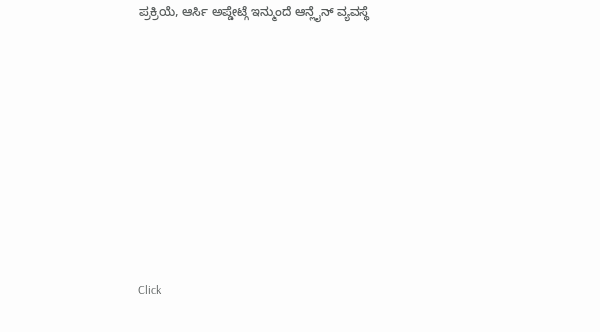ಪ್ರಕ್ರಿಯೆ, ಆರ್ಸಿ ಅಪ್ಡೇಟ್ಗೆ ಇನ್ಮುಂದೆ ಆನ್ಲೈನ್ ವ್ಯವಸ್ಥೆ












Click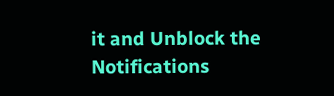it and Unblock the Notifications